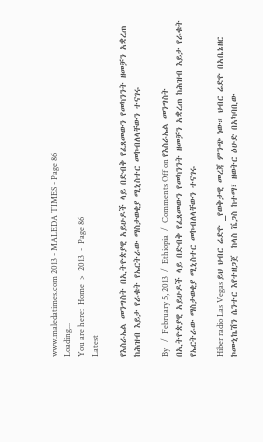www.maledatimes.com 2013 - MALEDA TIMES - Page 86
Loading...
You are here:  Home  >  2013  -  Page 86
Latest

የእስራኤል መንግስት በኢትዮጵያዊ አይሁዶች ላይ በድብቅ የፈጸመውን የመካንንት ዘመቻን አቋረጠ ከሕዝብ እይታ የራቁት የኤርትራው ማስታወቂያ ሚኒስተር መኮብለላቸውን ተናገሩ

By   /  February 5, 2013  /  Ethiopia  /  Comments Off on የእስራኤል መንግስት በኢትዮጵያዊ አይሁዶች ላይ በድብቅ የፈጸመውን የመካንንት ዘመቻን አቋረጠ ከሕዝብ እይታ የራቁት የኤርትራው ማስታወቂያ ሚኒስተር መኮብለላቸውን ተናገሩ

Hiber radio Las Vegas ይህ ህብር ሬድዮ _የወቅታዊ መረጃ ምንጭ ነው። ህብር ሬድዮ በአቤኔዘር ኮሙኒኬሽን ሴንተር እየተዘጋጀ  ከላስ ቬጋስ ከተማ፣ ዘወትር ዕሁድ በአካባቢው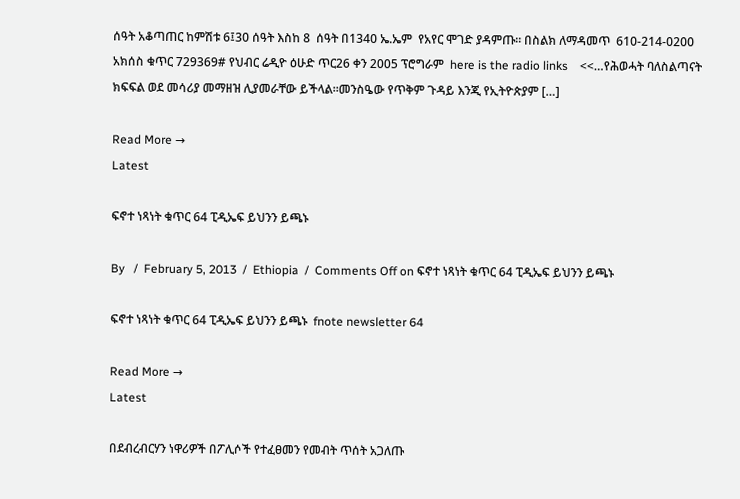ሰዓት አቆጣጠር ከምሽቱ 6፤30 ሰዓት እስከ 8  ሰዓት በ1340 ኤ.ኤም  የአየር ሞገድ ያዳምጡ። በስልክ ለማዳመጥ  610-214-0200 አክሰስ ቁጥር 729369# የህብር ሬዲዮ ዕሁድ ጥር26 ቀን 2005 ፕሮግራም  here is the radio links    <<…የሕወሓት ባለስልጣናት ክፍፍል ወደ መሳሪያ መማዘዝ ሊያመራቸው ይችላል።መንስዔው የጥቅም ጉዳይ እንጂ የኢትዮጵያም […]

Read More →
Latest

ፍኖተ ነጻነት ቁጥር 64 ፒዲኤፍ ይህንን ይጫኑ

By   /  February 5, 2013  /  Ethiopia  /  Comments Off on ፍኖተ ነጻነት ቁጥር 64 ፒዲኤፍ ይህንን ይጫኑ

ፍኖተ ነጻነት ቁጥር 64 ፒዲኤፍ ይህንን ይጫኑ  fnote newsletter 64

Read More →
Latest

በደብረብርሃን ነዋሪዎች በፖሊሶች የተፈፀመን የመብት ጥሰት አጋለጡ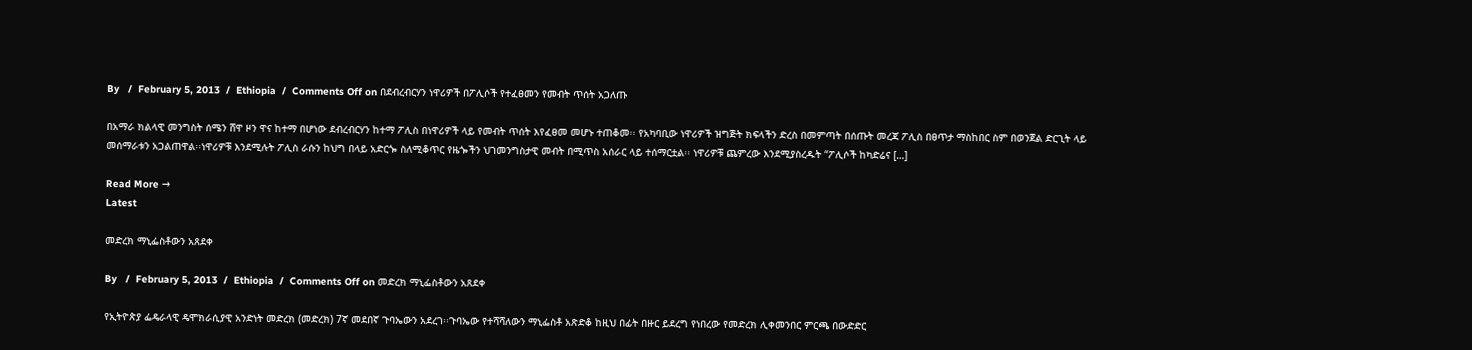By   /  February 5, 2013  /  Ethiopia  /  Comments Off on በደብረብርሃን ነዋሪዎች በፖሊሶች የተፈፀመን የመብት ጥሰት አጋለጡ

በአማራ ክልላዊ መንግስት ሰሜን ሸዋ ዞን ዋና ከተማ በሆነው ደብረብርሃን ከተማ ፖሊስ በነዋሪዎች ላይ የመብት ጥሰት እየፈፀመ መሆኑ ተጠቆመ፡፡ የአካባቢው ነዋሪዎች ዝግጅት ክፍላችን ድረስ በመምጣት በሰጡት መረጃ ፖሊስ በፀጥታ ማስከበር ስም በወንጀል ድርጊት ላይ መሰማራቱን አጋልጠዋል፡፡ነዋሪዎቹ እንደሚሉት ፖሊስ ራሱን ከህግ በላይ አድርጐ ስለሚቆጥር የዜጐችን ህገመንግስታዊ መብት በሚጥስ አሰራር ላይ ተሰማርቷል፡፡ ነዋሪዎቹ ጨምረው እንደሚያስረዱት “ፖሊሶች ከካድሬና […]

Read More →
Latest

መድረክ ማኒፌስቶውን አጸደቀ

By   /  February 5, 2013  /  Ethiopia  /  Comments Off on መድረክ ማኒፌስቶውን አጸደቀ

የኢትዮጵያ ፌዴራላዊ ዴሞክራሲያዊ አንድነት መድረክ (መድረክ) 7ኛ መደበኛ ጉባኤውን አደረገ፡፡ጉባኤው የተሻሻለውን ማኒፌስቶ አጽድቆ ከዚህ በፊት በዙር ይደረግ የነበረው የመድረክ ሊቀመንበር ምርጫ በውድድር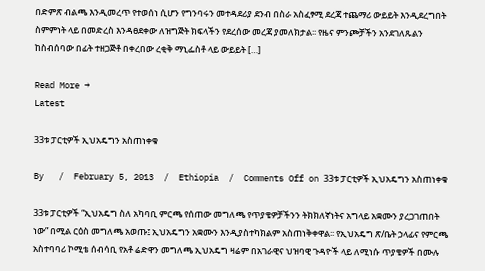በድምጽ ብልጫ እንዲመረጥ የተወሰነ ሲሆን የግንባሩን መተዳደሪያ ደንብ በስራ አስፈፃሚ ደረጃ ተጨማሪ ውይይት እንዲደረግበት ስምምነት ላይ በመድረስ እንዳፀደቀው ለዝግጅት ክፍላችን የደረሰው መረጃ ያመለክታል፡፡ የዜና ምንጮቻችን አንደገለጹልን ከስብሰባው በፊት ተዘጋጅቶ በቀረበው ረቂቅ ማኒፌስቶ ላይ ውይይት […]

Read More →
Latest

33ቱ ፓርቲዎች ኢህአዴግን አስጠነቀቁ

By   /  February 5, 2013  /  Ethiopia  /  Comments Off on 33ቱ ፓርቲዎች ኢህአዴግን አስጠነቀቁ

33ቱ ፓርቲዎች “ኢህአዴግ ስለ አካባቢ ምርጫ የሰጠው መግለጫ የጥያቄዎቻችንን ትክክለኛነትና አግላይ አቋሙን ያረጋገጠበት ነው” በሚል ርዕስ መግለጫ አወጡ፤ ኢህአዴግን አቋሙን እንዲያስተካክልም አስጠነቅቀዋል፡፡ የኢህአዴግ ጽ/ቤት ኃላፊና የምርጫ አስተባባሪ ኮሚቴ ሰብሳቢ የአቶ ሬድዋን መግለጫ ኢህአዴግ ዛሬም በአገራዊና ህዝባዊ ጉዳዮች ላይ ለሚነሱ ጥያቄዎች በሙሉ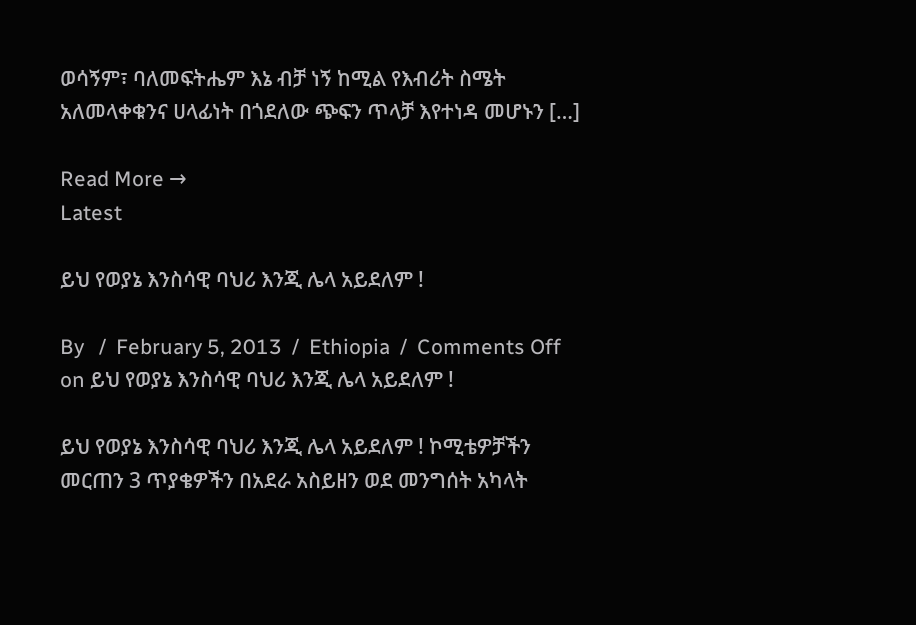ወሳኝም፣ ባለመፍትሔም እኔ ብቻ ነኝ ከሚል የእብሪት ስሜት አለመላቀቁንና ሀላፊነት በጎደለው ጭፍን ጥላቻ እየተነዳ መሆኑን […]

Read More →
Latest

ይህ የወያኔ እንስሳዊ ባህሪ እንጂ ሌላ አይደለም !

By   /  February 5, 2013  /  Ethiopia  /  Comments Off on ይህ የወያኔ እንስሳዊ ባህሪ እንጂ ሌላ አይደለም !

ይህ የወያኔ እንስሳዊ ባህሪ እንጂ ሌላ አይደለም ! ኮሚቴዎቻችን መርጠን 3 ጥያቄዎችን በአደራ አስይዘን ወደ መንግሰት አካላት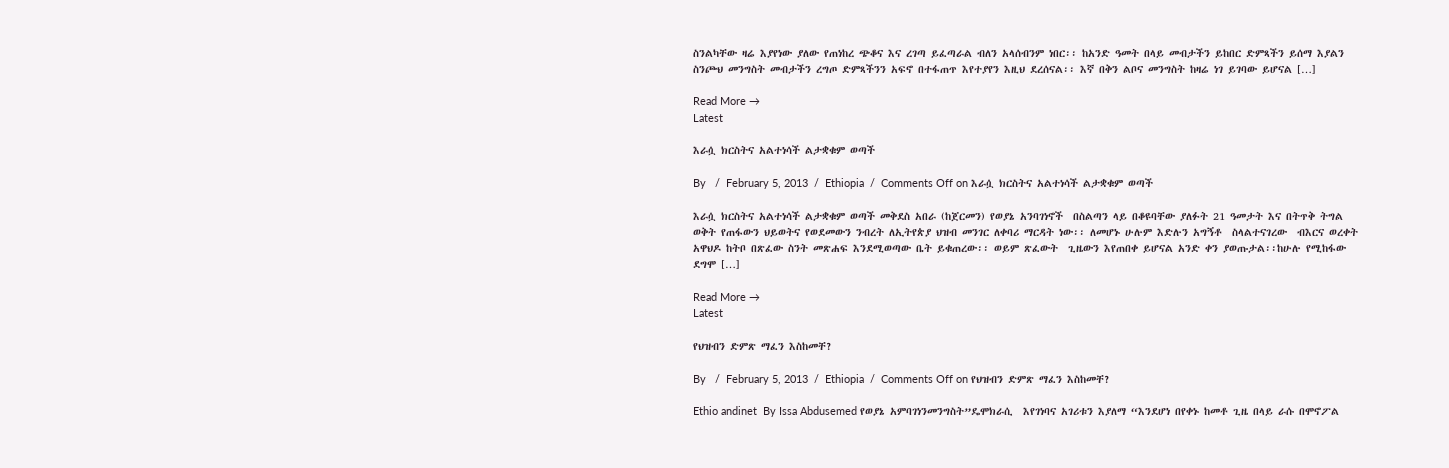ስንልካቸው ዛሬ እያየነው ያለው የጠነከረ ጭቆና እና ረገጣ ይፈጣራል ብለን አላሰብንም ነበር፡፡ ከአንድ ዓመት በላይ መብታችን ይከበር ድምጻችን ይሰማ እያልን ስንጮህ መንግስት መብታችን ረግጦ ድምጻችንን አፍኖ በተፋጠጥ እየተያየን እዚህ ደረሰናል፡፡ እኛ በቅን ልቦና መንግስት ከዛሬ ነገ ይገባው ይሆናል […]

Read More →
Latest

እራሷ ክርስትና አልተነሳች ልታቋቁም ወጣች

By   /  February 5, 2013  /  Ethiopia  /  Comments Off on እራሷ ክርስትና አልተነሳች ልታቋቁም ወጣች

እራሷ ክርስትና አልተነሳች ልታቋቁም ወጣች መቅደስ አበራ (ከጀርመን) የወያኔ አንባገነኖች  በስልጣን ላይ በቆዩባቸው ያለፉት 21 ዓመታት እና በትጥቅ ትግል ወቅት የጠፋውን ህይወትና የወደመውን ንብረት ለኢትየጵያ ህዝብ መንገር ለቀባሪ ማርዳት ነው፡፡ ለመሆኑ ሁሉም እድሉን አግኝቶ  ስላልተናገረው  ብእርና ወረቀት አዋህዶ ከትቦ በጽፈው ስንት መጽሐፍ እንደሚወጣው ቤት ይቁጠረው፡፡ ወይም ጽፈውት  ጊዜውን እየጠበቀ ይሆናል አንድ ቀን ያወጡታል፡፡ከሁሉ የሚከፋው ደግሞ […]

Read More →
Latest

የህዝብን ድምጽ ማፈን እስከመቸ?

By   /  February 5, 2013  /  Ethiopia  /  Comments Off on የህዝብን ድምጽ ማፈን እስከመቸ?

Ethio andinet  By Issa Abdusemed የወያኔ አምባገነንመንግስት”ዴሞክራሲ  እየገነባና አገሪቱን እያለማ “እንደሆነ በየቀኑ ከመቶ ጊዜ በላይ ራሱ በሞኖፖል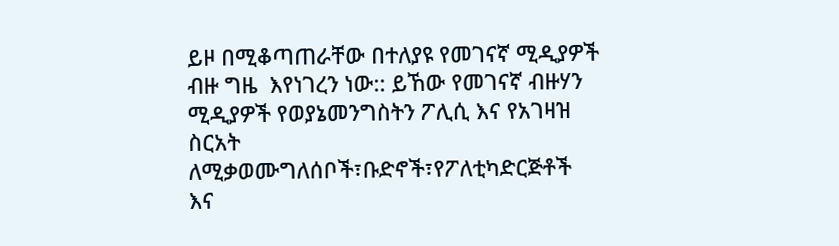ይዞ በሚቆጣጠራቸው በተለያዩ የመገናኛ ሚዲያዎች ብዙ ግዜ  እየነገረን ነው:: ይኸው የመገናኛ ብዙሃን ሚዲያዎች የወያኔመንግስትን ፖሊሲ እና የአገዛዝ ስርአት ለሚቃወሙግለሰቦች፣ቡድኖች፣የፖለቲካድርጅቶች እና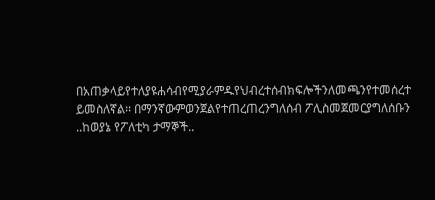በአጠቃላይየተለያዩሐሳብየሚያራምዱየህብረተሰብክፍሎችንለመጫንየተመሰረተ ይመስለኛል፡፡ በማንኛውምወንጀልየተጠረጠረንግለሰብ ፖሊስመጀመርያግለሰቡን ..ከወያኔ የፖለቲካ ታማኞች..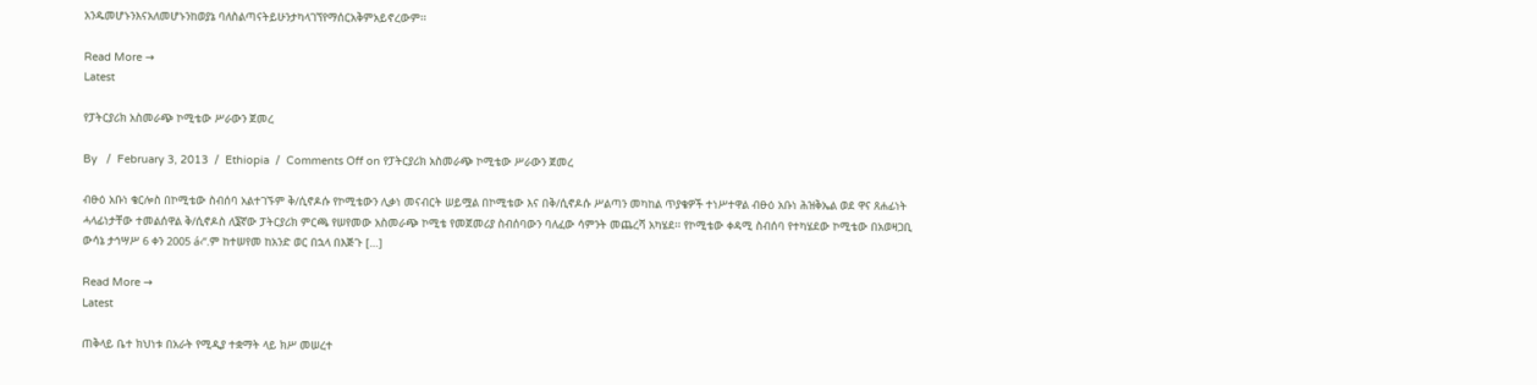አንዱመሆኑንእናአለመሆኑንከወያኔ ባለስልጣናትይሁንታካላገኘየማሰርአቅምአይኖረውም፡፡

Read More →
Latest

የፓትርያሪክ አስመራጭ ኮሚቴው ሥራውን ጀመረ

By   /  February 3, 2013  /  Ethiopia  /  Comments Off on የፓትርያሪክ አስመራጭ ኮሚቴው ሥራውን ጀመረ

ብፁዕ አቡነ ቄርሎስ በኮሚቴው ስብሰባ አልተገኙም ቅ/ሲኖዶሱ የኮሚቴውን ሊቃነ መናብርት ሠይሟል በኮሚቴው እና በቅ/ሲኖዶሱ ሥልጣን መካከል ጥያቄዎች ተነሥተዋል ብፁዕ አቡነ ሕዝቅኤል ወደ ዋና ጸሐፊነት ሓላፊነታቸው ተመልሰዋል ቅ/ሲኖዶስ ለ፮ኛው ፓትርያሪክ ምርጫ የሠየመው አስመራጭ ኮሚቴ የመጀመሪያ ስብሰባውን ባለፈው ሳምንት መጨረሻ አካሄደ፡፡ የኮሚቴው ቀዳሚ ስብሰባ የተካሄደው ኮሚቴው በአወዛጋቢ ውሳኔ ታኅሣሥ 6 ቀን 2005 á‹“.ም ከተሠየመ ከአንድ ወር በኋላ በእጅጉ […]

Read More →
Latest

ጠቅላይ ቤተ ክህነቱ በአራት የሚዲያ ተቋማት ላይ ክሥ መሠረተ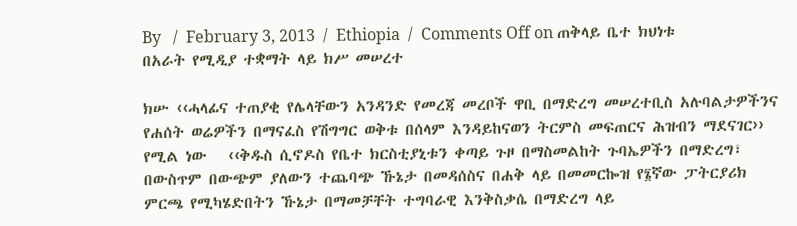By   /  February 3, 2013  /  Ethiopia  /  Comments Off on ጠቅላይ ቤተ ክህነቱ በአራት የሚዲያ ተቋማት ላይ ክሥ መሠረተ

ክሡ ‹‹ሓላፊና ተጠያቂ የሌላቸውን አንዳንድ የመረጃ መረቦች ዋቢ በማድረግ መሠረተቢስ አሉባልታዎችንና የሐሰት ወሬዎችን በማናፈስ የሽግግር ወቅቱ በሰላም እንዳይከናወን ትርምስ መፍጠርና ሕዝብን ማደናገር›› የሚል ነው   ‹‹ቅዱስ ሲኖዶስ የቤተ ክርስቲያኒቱን ቀጣይ ጉዞ በማስመልከት ጉባኤዎችን በማድረግ፣ በውስጥም በውጭም ያለውን ተጨባጭ ኹኔታ በመዳሰስና በሐቅ ላይ በመመርኰዝ የ፮ኛው ፓትርያሪክ ምርጫ የሚካሄድበትን ኹኔታ በማመቻቸት ተግባራዊ እንቅስቃሴ በማድረግ ላይ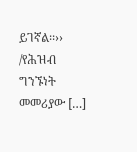ይገኛል፡፡›› /የሕዝብ ግንኙነት መመሪያው […]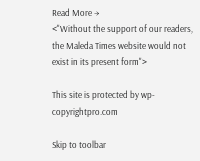Read More →
<"Without the support of our readers, the Maleda Times website would not exist in its present form">

This site is protected by wp-copyrightpro.com

Skip to toolbar